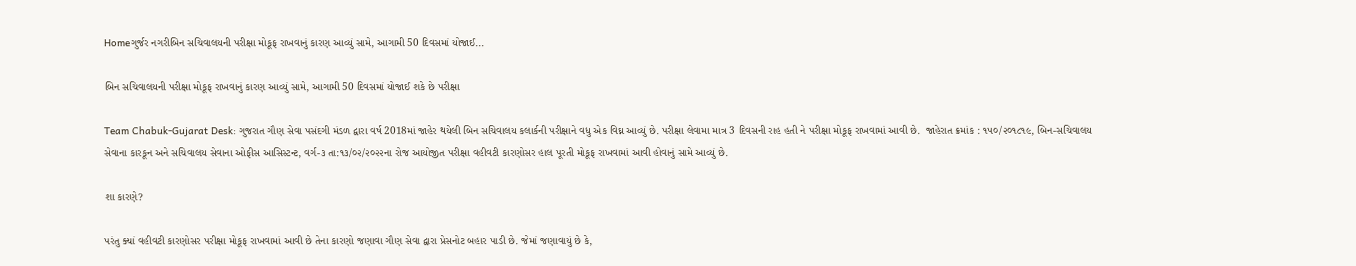Homeગુર્જર નગરીબિન સચિવાલયની પરીક્ષા મોકૂફ રાખવાનું કારણ આવ્યું સામે, આગામી 50 દિવસમાં યોજાઈ...

બિન સચિવાલયની પરીક્ષા મોકૂફ રાખવાનું કારણ આવ્યું સામે, આગામી 50 દિવસમાં યોજાઈ શકે છે પરીક્ષા

Team Chabuk-Gujarat Desk: ગુજરાત ગૌણ સેવા પસંદગી મંડળ દ્વારા વર્ષ 2018માં જાહેર થયેલી બિન સચિવાલય કલાર્કની પરીક્ષાને વધુ એક વિઘ્ન આવ્યું છે. પરીક્ષા લેવામા માત્ર 3 દિવસની રાહ હતી ને પરીક્ષા મોકૂફ રાખવામાં આવી છે.  જાહેરાત ક્રમાંક : ૧૫૦/૨૦૧૮૧૯, બિન-સચિવાલય સેવાના કારકૂન અને સચિવાલય સેવાના ઓફીસ આસિસ્ટન્ટ, વર્ગ-૩ તા:૧૩/૦૨/૨૦૨૨ના રોજ આયોજીત પરીક્ષા વહીવટી કારણોસર હાલ પૂરતી મોકૂફ રાખવામાં આવી હોવાનું સામે આવ્યું છે.

શા કારણે?

પરંતુ ક્યાં વહીવટી કારણોસર પરીક્ષા મોકૂફ રાખવામાં આવી છે તેના કારણો જણાવા ગૌણ સેવા દ્વારા પ્રેસનોટ બહાર પાડી છે. જેમાં જણાવાયું છે કે,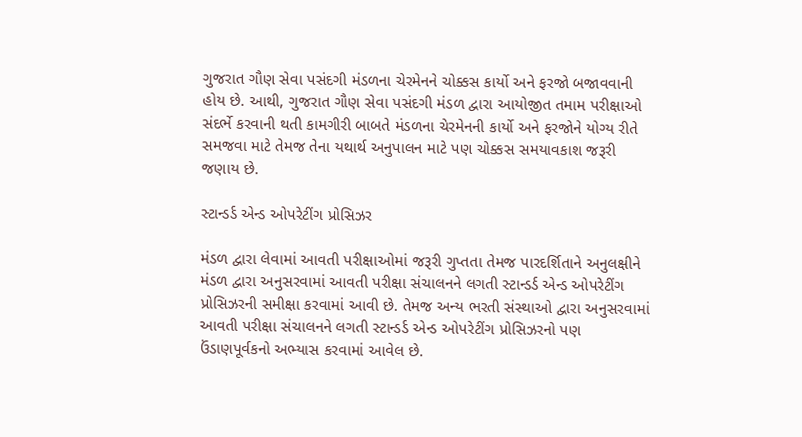ગુજરાત ગૌણ સેવા પસંદગી મંડળના ચેરમેનને ચોક્કસ કાર્યો અને ફરજો બજાવવાની હોય છે. આથી, ગુજરાત ગૌણ સેવા પસંદગી મંડળ દ્વારા આયોજીત તમામ પરીક્ષાઓ સંદર્ભે કરવાની થતી કામગીરી બાબતે મંડળના ચેરમેનની કાર્યો અને ફરજોને યોગ્ય રીતે સમજવા માટે તેમજ તેના યથાર્થ અનુપાલન માટે પણ ચોક્કસ સમયાવકાશ જરૂરી જણાય છે.

સ્ટાન્ડર્ડ એન્ડ ઓપરેટીંગ પ્રોસિઝર

મંડળ દ્વારા લેવામાં આવતી પરીક્ષાઓમાં જરૂરી ગુપ્તતા તેમજ પારદર્શિતાને અનુલક્ષીને મંડળ દ્વારા અનુસરવામાં આવતી પરીક્ષા સંચાલનને લગતી સ્ટાન્ડર્ડ એન્ડ ઓપરેટીંગ પ્રોસિઝરની સમીક્ષા કરવામાં આવી છે. તેમજ અન્ય ભરતી સંસ્થાઓ દ્વારા અનુસરવામાં આવતી પરીક્ષા સંચાલનને લગતી સ્ટાન્ડર્ડ એન્ડ ઓપરેટીંગ પ્રોસિઝરનો પણ ઉંડાણપૂર્વકનો અભ્યાસ કરવામાં આવેલ છે.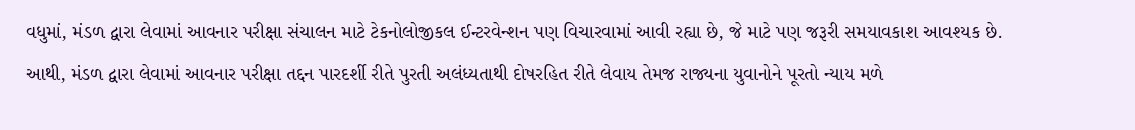વધુમાં, મંડળ દ્વારા લેવામાં આવનાર પરીક્ષા સંચાલન માટે ટેકનોલોજીકલ ઈન્ટરવેન્શન પણ વિચારવામાં આવી રહ્યા છે, જે માટે પણ જરૂરી સમયાવકાશ આવશ્યક છે. આથી, મંડળ દ્વારા લેવામાં આવનાર પરીક્ષા તદ્દન પારદર્શી રીતે પુરતી અલંધ્યતાથી દોષરહિત રીતે લેવાય તેમજ રાજ્યના યુવાનોને પૂરતો ન્યાય મળે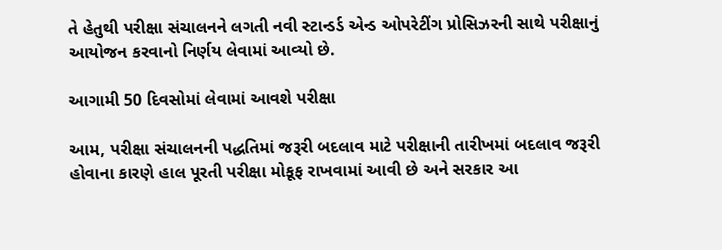તે હેતુથી પરીક્ષા સંચાલનને લગતી નવી સ્ટાન્ડર્ડ એન્ડ ઓપરેટીંગ પ્રોસિઝરની સાથે પરીક્ષાનું આયોજન કરવાનો નિર્ણય લેવામાં આવ્યો છે.

આગામી 50 દિવસોમાં લેવામાં આવશે પરીક્ષા

આમ, પરીક્ષા સંચાલનની પદ્ધતિમાં જરૂરી બદલાવ માટે પરીક્ષાની તારીખમાં બદલાવ જરૂરી હોવાના કારણે હાલ પૂરતી પરીક્ષા મોકૂફ રાખવામાં આવી છે અને સરકાર આ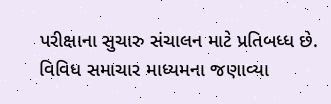પરીક્ષાના સુચારુ સંચાલન માટે પ્રતિબધ્ધ છે. વિવિધ સમાચાર માધ્યમના જણાવ્યા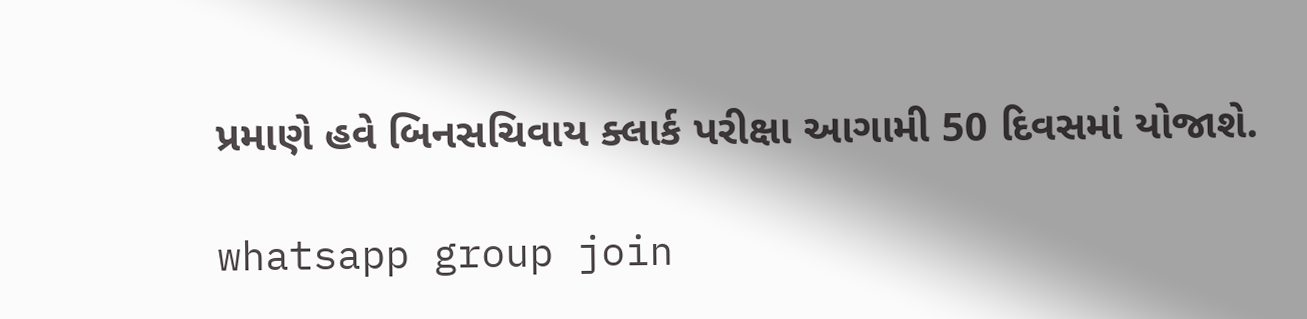પ્રમાણે હવે બિનસચિવાય ક્લાર્ક પરીક્ષા આગામી 50 દિવસમાં યોજાશે.

whatsapp group join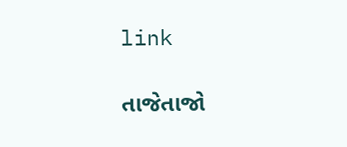link

તાજેતાજો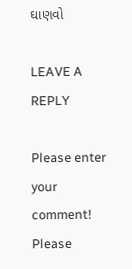ઘાણવો

LEAVE A REPLY

Please enter your comment!
Please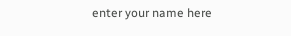enter your name here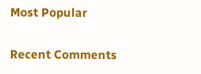Most Popular

Recent Comments